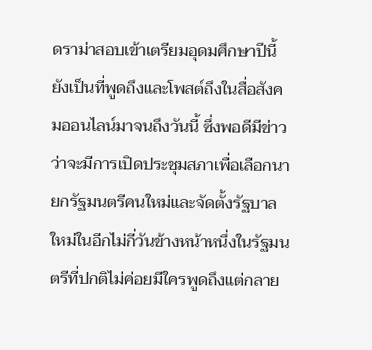ดราม่าสอบเข้าเตรียมอุดมศึกษาปีนี้ยังเป็นที่พูดถึงและโพสต์ถึงในสื่อสังคมออนไลน์มาจนถึงวันนี้ ซึ่งพอดีมีข่าวว่าจะมีการเปิดประชุมสภาเพื่อเลือกนายกรัฐมนตรีคนใหม่และจัดตั้งรัฐบาลใหม่ในอีกไม่กี่วันข้างหน้าหนึ่งในรัฐมนตรีที่ปกติไม่ค่อยมีใครพูดถึงแต่กลาย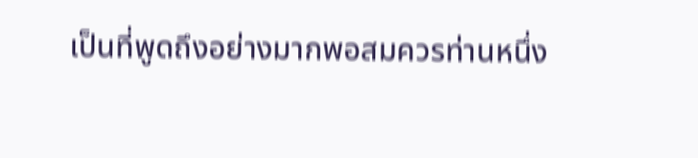เป็นที่พูดถึงอย่างมากพอสมควรท่านหนึ่ง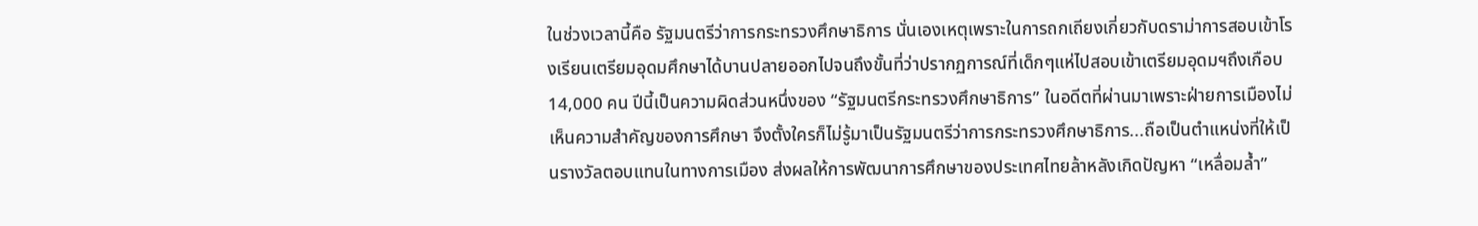ในช่วงเวลานี้คือ รัฐมนตรีว่าการกระทรวงศึกษาธิการ นั่นเองเหตุเพราะในการถกเถียงเกี่ยวกับดราม่าการสอบเข้าโรงเรียนเตรียมอุดมศึกษาได้บานปลายออกไปจนถึงขั้นที่ว่าปรากฏการณ์ที่เด็กๆแห่ไปสอบเข้าเตรียมอุดมฯถึงเกือบ 14,000 คน ปีนี้เป็นความผิดส่วนหนึ่งของ “รัฐมนตรีกระทรวงศึกษาธิการ” ในอดีตที่ผ่านมาเพราะฝ่ายการเมืองไม่เห็นความสำคัญของการศึกษา จึงตั้งใครก็ไม่รู้มาเป็นรัฐมนตรีว่าการกระทรวงศึกษาธิการ...ถือเป็นตำแหน่งที่ให้เป็นรางวัลตอบแทนในทางการเมือง ส่งผลให้การพัฒนาการศึกษาของประเทศไทยล้าหลังเกิดปัญหา “เหลื่อมล้ำ”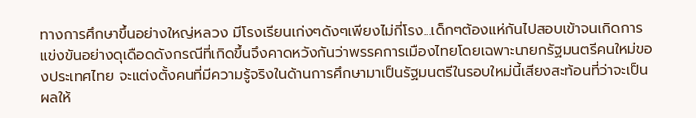ทางการศึกษาขึ้นอย่างใหญ่หลวง มีโรงเรียนเก่งๆดังๆเพียงไม่กี่โรง...เด็กๆต้องแห่กันไปสอบเข้าจนเกิดการแข่งขันอย่างดุเดือดดังกรณีที่เกิดขึ้นจึงคาดหวังกันว่าพรรคการเมืองไทยโดยเฉพาะนายกรัฐมนตรีคนใหม่ของประเทศไทย จะแต่งตั้งคนที่มีความรู้จริงในด้านการศึกษามาเป็นรัฐมนตรีในรอบใหม่นี้เสียงสะท้อนที่ว่าจะเป็นผลให้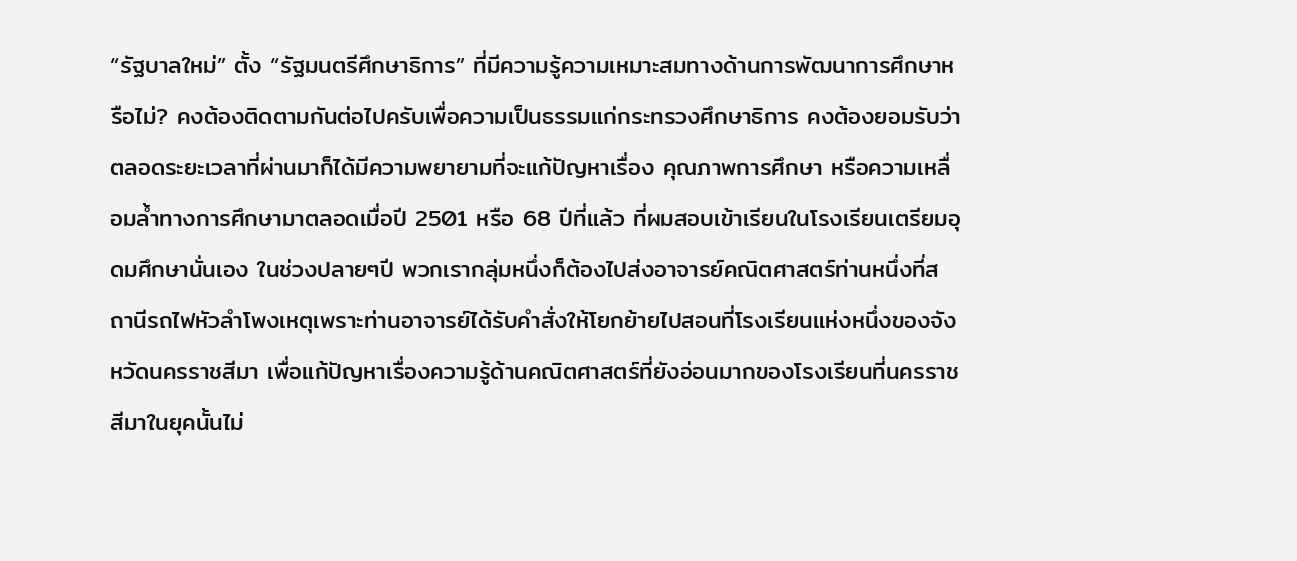“รัฐบาลใหม่” ตั้ง “รัฐมนตรีศึกษาธิการ” ที่มีความรู้ความเหมาะสมทางด้านการพัฒนาการศึกษาหรือไม่? คงต้องติดตามกันต่อไปครับเพื่อความเป็นธรรมแก่กระทรวงศึกษาธิการ คงต้องยอมรับว่าตลอดระยะเวลาที่ผ่านมาก็ได้มีความพยายามที่จะแก้ปัญหาเรื่อง คุณภาพการศึกษา หรือความเหลื่อมล้ำทางการศึกษามาตลอดเมื่อปี 2501 หรือ 68 ปีที่แล้ว ที่ผมสอบเข้าเรียนในโรงเรียนเตรียมอุดมศึกษานั่นเอง ในช่วงปลายๆปี พวกเรากลุ่มหนึ่งก็ต้องไปส่งอาจารย์คณิตศาสตร์ท่านหนึ่งที่สถานีรถไฟหัวลำโพงเหตุเพราะท่านอาจารย์ได้รับคำสั่งให้โยกย้ายไปสอนที่โรงเรียนแห่งหนึ่งของจังหวัดนครราชสีมา เพื่อแก้ปัญหาเรื่องความรู้ด้านคณิตศาสตร์ที่ยังอ่อนมากของโรงเรียนที่นครราชสีมาในยุคนั้นไม่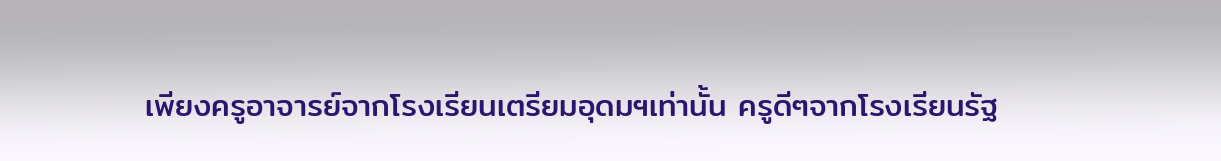เพียงครูอาจารย์จากโรงเรียนเตรียมอุดมฯเท่านั้น ครูดีๆจากโรงเรียนรัฐ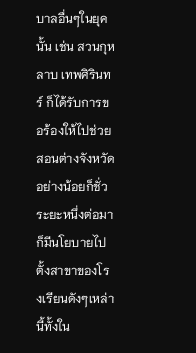บาลอื่นๆในยุคนั้น เช่น สวนกุหลาบ เทพศิรินทร์ ก็ได้รับการขอร้องให้ไปช่วยสอนต่างจังหวัดอย่างน้อยก็ชั่วระยะหนึ่งต่อมาก็มีนโยบายไปตั้งสาขาของโรงเรียนดังๆเหล่านี้ทั้งใน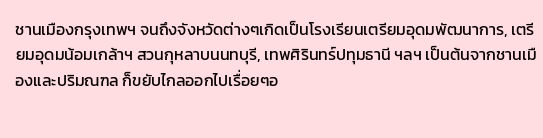ชานเมืองกรุงเทพฯ จนถึงจังหวัดต่างๆเกิดเป็นโรงเรียนเตรียมอุดมพัฒนาการ, เตรียมอุดมน้อมเกล้าฯ สวนกุหลาบนนทบุรี, เทพศิรินทร์ปทุมธานี ฯลฯ เป็นต้นจากชานเมืองและปริมณฑล ก็ขยับไกลออกไปเรื่อยๆอ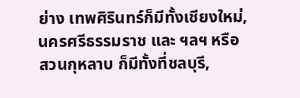ย่าง เทพศิรินทร์ก็มีทั้งเชียงใหม่, นครศรีธรรมราช และ ฯลฯ หรือ สวนกุหลาบ ก็มีทั้งที่ชลบุรี,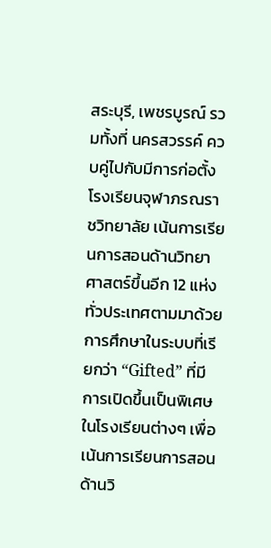สระบุรี, เพชรบูรณ์ รวมทั้งที่ นครสวรรค์ ควบคู่ไปกับมีการก่อตั้ง โรงเรียนจุฬาภรณราชวิทยาลัย เน้นการเรียนการสอนด้านวิทยาศาสตร์ขึ้นอีก 12 แห่งทั่วประเทศตามมาด้วยการศึกษาในระบบที่เรียกว่า “Gifted” ที่มีการเปิดขึ้นเป็นพิเศษในโรงเรียนต่างๆ เพื่อเน้นการเรียนการสอนด้านวิ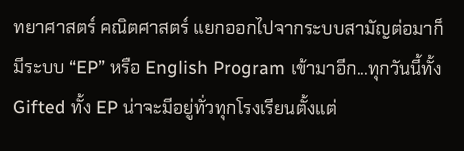ทยาศาสตร์ คณิตศาสตร์ แยกออกไปจากระบบสามัญต่อมาก็มีระบบ “EP” หรือ English Program เข้ามาอีก...ทุกวันนี้ทั้ง Gifted ทั้ง EP น่าจะมีอยู่ทั่วทุกโรงเรียนตั้งแต่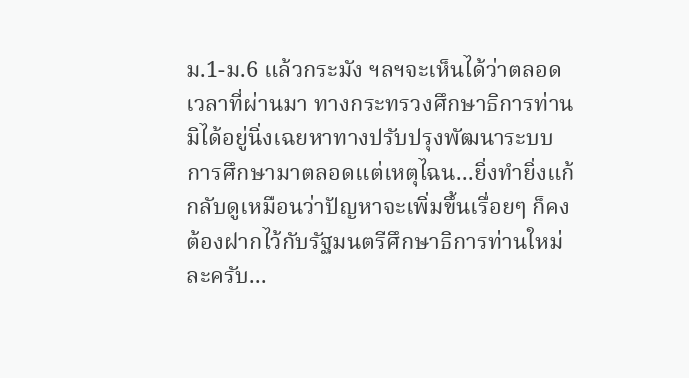ม.1-ม.6 แล้วกระมัง ฯลฯจะเห็นได้ว่าตลอดเวลาที่ผ่านมา ทางกระทรวงศึกษาธิการท่านมิได้อยู่นิ่งเฉยหาทางปรับปรุงพัฒนาระบบการศึกษามาตลอดแต่เหตุไฉน...ยิ่งทำยิ่งแก้กลับดูเหมือนว่าปัญหาจะเพิ่มขึ้นเรื่อยๆ ก็คงต้องฝากไว้กับรัฐมนตรีศึกษาธิการท่านใหม่ละครับ...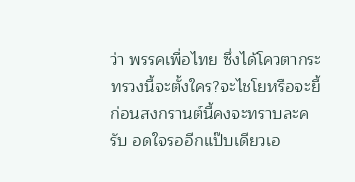ว่า พรรคเพื่อไทย ซึ่งได้โควตากระทรวงนี้จะตั้งใคร?จะไชโยหรือจะยี้ก่อนสงกรานต์นี้คงจะทราบละครับ อดใจรออีกแป๊บเดียวเอ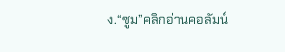ง.“ซูม”คลิกอ่านคอลัมน์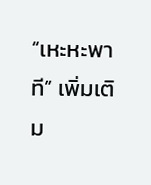“เหะหะพาที” เพิ่มเติม